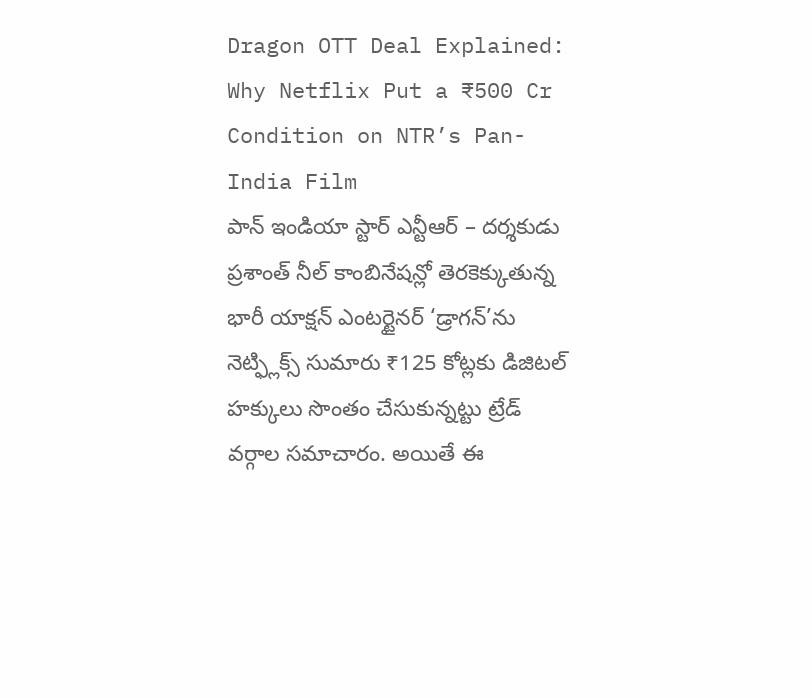Dragon OTT Deal Explained: Why Netflix Put a ₹500 Cr Condition on NTR’s Pan-India Film
పాన్ ఇండియా స్టార్ ఎన్టీఆర్ – దర్శకుడు ప్రశాంత్ నీల్ కాంబినేషన్లో తెరకెక్కుతున్న భారీ యాక్షన్ ఎంటర్టైనర్ ‘డ్రాగన్’ను నెట్ఫ్లిక్స్ సుమారు ₹125 కోట్లకు డిజిటల్ హక్కులు సొంతం చేసుకున్నట్టు ట్రేడ్ వర్గాల సమాచారం. అయితే ఈ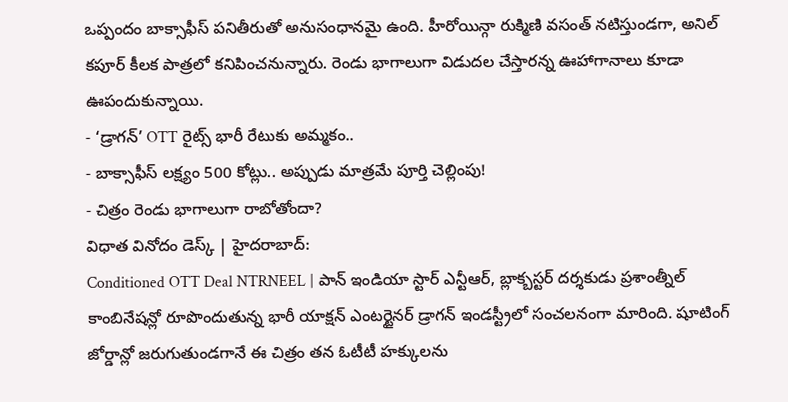ఒప్పందం బాక్సాఫీస్ పనితీరుతో అనుసంధానమై ఉంది. హీరోయిన్గా రుక్మిణి వసంత్ నటిస్తుండగా, అనిల్ కపూర్ కీలక పాత్రలో కనిపించనున్నారు. రెండు భాగాలుగా విడుదల చేస్తారన్న ఊహాగానాలు కూడా ఊపందుకున్నాయి.
- ‘డ్రాగన్’ OTT రైట్స్ భారీ రేటుకు అమ్మకం..
- బాక్సాఫీస్ లక్ష్యం 500 కోట్లు.. అప్పుడు మాత్రమే పూర్తి చెల్లింపు!
- చిత్రం రెండు భాగాలుగా రాబోతోందా?
విధాత వినోదం డెస్క్ | హైదరాబాద్:
Conditioned OTT Deal NTRNEEL | పాన్ ఇండియా స్టార్ ఎన్టీఆర్, బ్లాక్బస్టర్ దర్శకుడు ప్రశాంత్నీల్ కాంబినేషన్లో రూపొందుతున్న భారీ యాక్షన్ ఎంటర్టైనర్ డ్రాగన్ ఇండస్ట్రీలో సంచలనంగా మారింది. షూటింగ్ జోర్డాన్లో జరుగుతుండగానే ఈ చిత్రం తన ఓటీటీ హక్కులను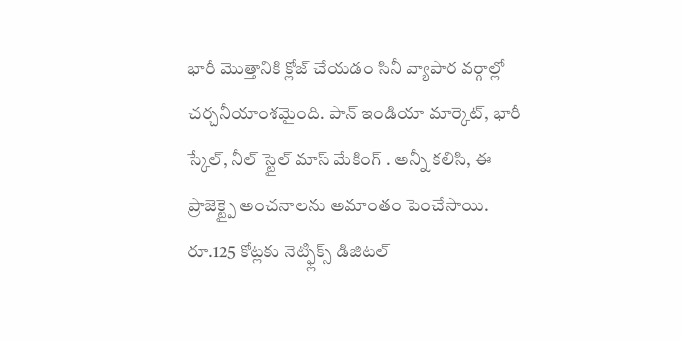భారీ మొత్తానికి క్లోజ్ చేయడం సినీ వ్యాపార వర్గాల్లో చర్చనీయాంశమైంది. పాన్ ఇండియా మార్కెట్, భారీ స్కేల్, నీల్ స్టైల్ మాస్ మేకింగ్ . అన్నీ కలిసి, ఈ ప్రాజెక్ట్పై అంచనాలను అమాంతం పెంచేసాయి.
రూ.125 కోట్లకు నెట్ఫ్లిక్స్ డిజిటల్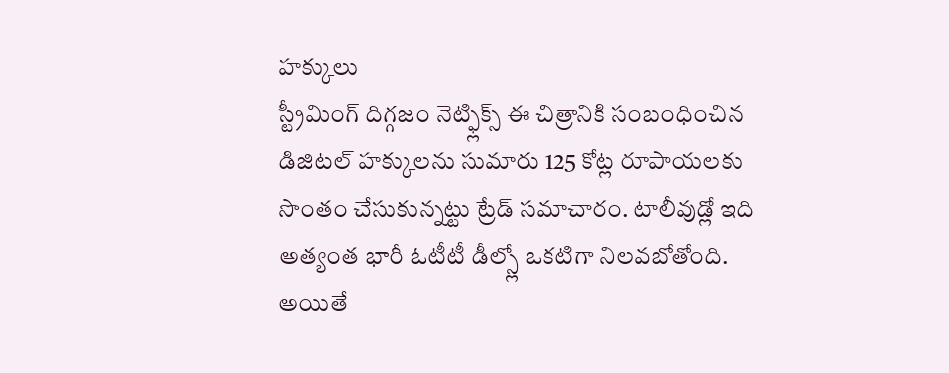హక్కులు
స్ట్రీమింగ్ దిగ్గజం నెట్ఫ్లిక్స్ ఈ చిత్రానికి సంబంధించిన డిజిటల్ హక్కులను సుమారు 125 కోట్ల రూపాయలకు సొంతం చేసుకున్నట్టు ట్రేడ్ సమాచారం. టాలీవుడ్లో ఇది అత్యంత భారీ ఓటీటీ డీల్స్లో ఒకటిగా నిలవబోతోంది.
అయితే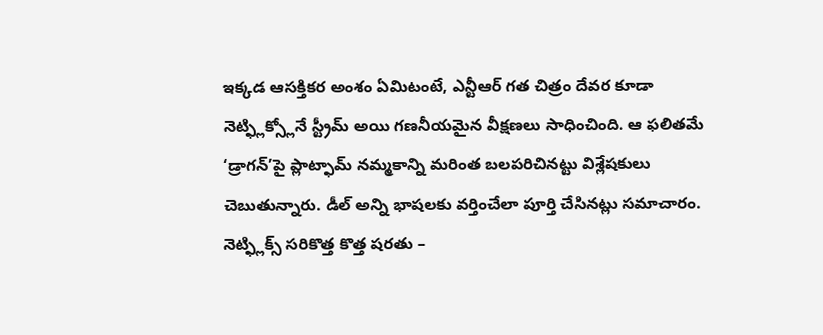ఇక్కడ ఆసక్తికర అంశం ఏమిటంటే, ఎన్టీఆర్ గత చిత్రం దేవర కూడా నెట్ఫ్లిక్స్లోనే స్ట్రీమ్ అయి గణనీయమైన వీక్షణలు సాధించింది. ఆ ఫలితమే ‘డ్రాగన్’పై ప్లాట్ఫామ్ నమ్మకాన్ని మరింత బలపరిచినట్టు విశ్లేషకులు చెబుతున్నారు. డీల్ అన్ని భాషలకు వర్తించేలా పూర్తి చేసినట్లు సమాచారం.
నెట్ఫ్లిక్స్ సరికొత్త కొత్త షరతు –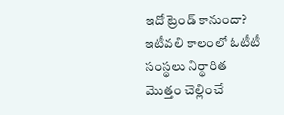ఇదో ట్రెండ్ కానుందా?
ఇటీవలి కాలంలో ఓటీటీ సంస్థలు నిర్థారిత మొత్తం చెల్లించే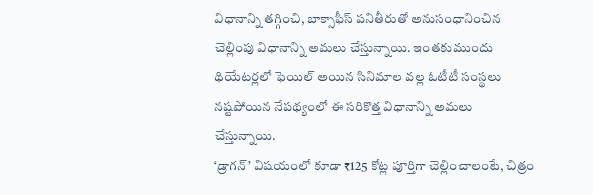విధానాన్ని తగ్గించి, బాక్సాఫీస్ పనితీరుతో అనుసంధానించిన చెల్లింపు విధానాన్ని అమలు చేస్తున్నాయి. ఇంతకుముందు థియేటర్లలో ఫెయిల్ అయిన సినిమాల వల్ల ఓటీటీ సంస్థలు నష్టపోయిన నేపథ్యంలో ఈ సరికొత్త విధానాన్ని అమలు చేస్తున్నాయి.
‘డ్రాగన్’ విషయంలో కూడా ₹125 కోట్ల పూర్తిగా చెల్లించాలంటే, చిత్రం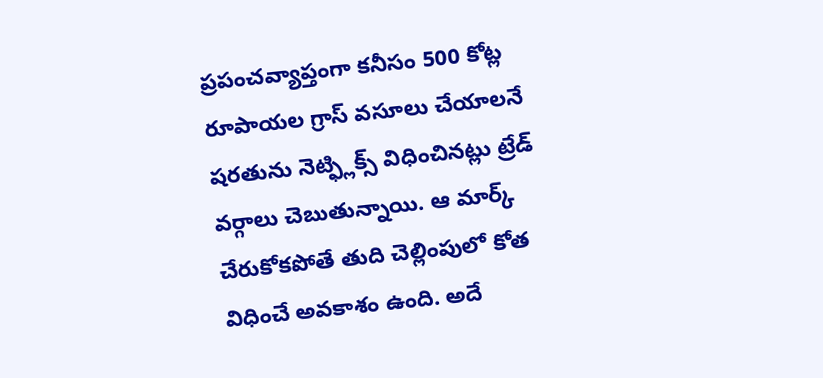ప్రపంచవ్యాప్తంగా కనీసం 500 కోట్ల రూపాయల గ్రాస్ వసూలు చేయాలనే షరతును నెట్ఫ్లిక్స్ విధించినట్లు ట్రేడ్ వర్గాలు చెబుతున్నాయి. ఆ మార్క్ చేరుకోకపోతే తుది చెల్లింపులో కోత విధించే అవకాశం ఉంది. అదే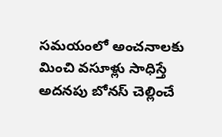సమయంలో అంచనాలకు మించి వసూళ్లు సాధిస్తే అదనపు బోనస్ చెల్లించే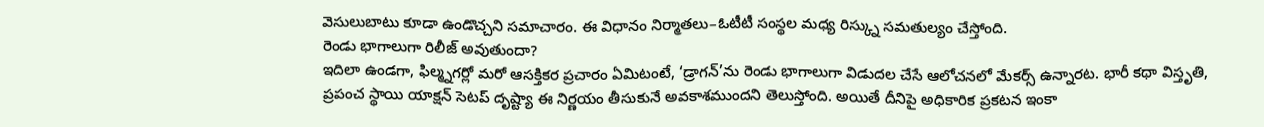వెసులుబాటు కూడా ఉండొచ్చని సమాచారం. ఈ విధానం నిర్మాతలు–ఓటీటీ సంస్థల మధ్య రిస్క్ను సమతుల్యం చేస్తోంది.
రెండు భాగాలుగా రిలీజ్ అవుతుందా?
ఇదిలా ఉండగా, ఫిల్మ్నగర్లో మరో ఆసక్తికర ప్రచారం ఏమిటంటే, ‘డ్రాగన్’ను రెండు భాగాలుగా విడుదల చేసే ఆలోచనలో మేకర్స్ ఉన్నారట. భారీ కథా విస్తృతి, ప్రపంచ స్థాయి యాక్షన్ సెటప్ దృష్ట్యా ఈ నిర్ణయం తీసుకునే అవకాశముందని తెలుస్తోంది. అయితే దీనిపై అధికారిక ప్రకటన ఇంకా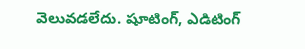వెలువడలేదు. షూటింగ్, ఎడిటింగ్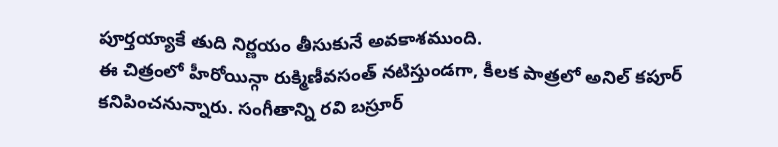పూర్తయ్యాకే తుది నిర్ణయం తీసుకునే అవకాశముంది.
ఈ చిత్రంలో హీరోయిన్గా రుక్మిణీవసంత్ నటిస్తుండగా, కీలక పాత్రలో అనిల్ కపూర్ కనిపించనున్నారు. సంగీతాన్ని రవి బస్రూర్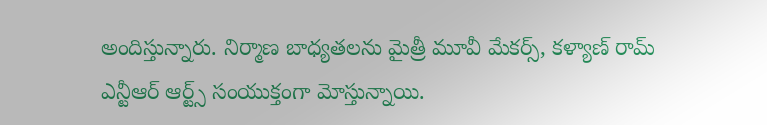అందిస్తున్నారు. నిర్మాణ బాధ్యతలను మైత్రీ మూవీ మేకర్స్, కళ్యాణ్ రామ్ ఎన్టీఆర్ ఆర్ట్స్ సంయుక్తంగా మోస్తున్నాయి.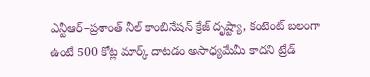ఎన్టీఆర్–ప్రశాంత్ నీల్ కాంబినేషన్ క్రేజ్ దృష్ట్యా, కంటెంట్ బలంగా ఉంటే 500 కోట్ల మార్క్ దాటడం అసాధ్యమేమీ కాదని ట్రేడ్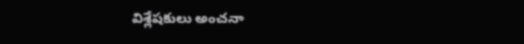విశ్లేషకులు అంచనా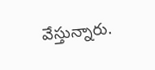వేస్తున్నారు.